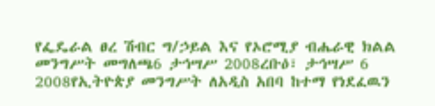የፌዴራል ፀረ ሽብር ግ/ኃይል እና የኦሮሚያ ብሔራዊ ክልል መንግሥት መግለጫ6 ታኅሣሥ 2008ረቡዕ፣ ታኅሣሥ 6 2008የኢትዮጵያ መንግሥት ለአዲስ አበባ ከተማ የነደፈዉን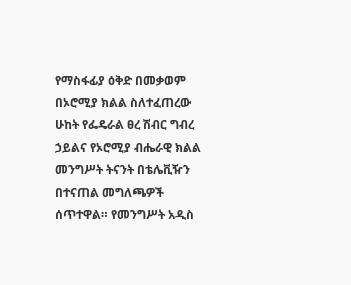የማስፋፊያ ዕቅድ በመቃወም በኦሮሚያ ክልል ስለተፈጠረው ሁከት የፌዴራል ፀረ ሽብር ግብረ ኃይልና የኦሮሚያ ብሔራዊ ክልል መንግሥት ትናንት በቴሌቪዥን በተናጠል መግለጫዎች ሰጥተዋል። የመንግሥት አዲስ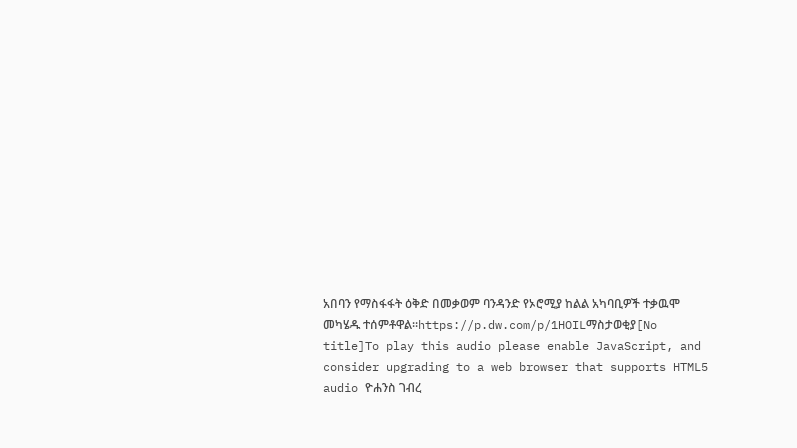አበባን የማስፋፋት ዕቅድ በመቃወም ባንዳንድ የኦሮሚያ ከልል አካባቢዎች ተቃዉሞ መካሄዱ ተሰምቶዋል።https://p.dw.com/p/1HOILማስታወቂያ[No title]To play this audio please enable JavaScript, and consider upgrading to a web browser that supports HTML5 audio ዮሐንስ ገብረ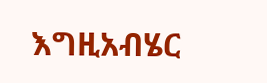እግዚአብሄር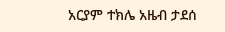አርያም ተክሌ አዜብ ታደሰ